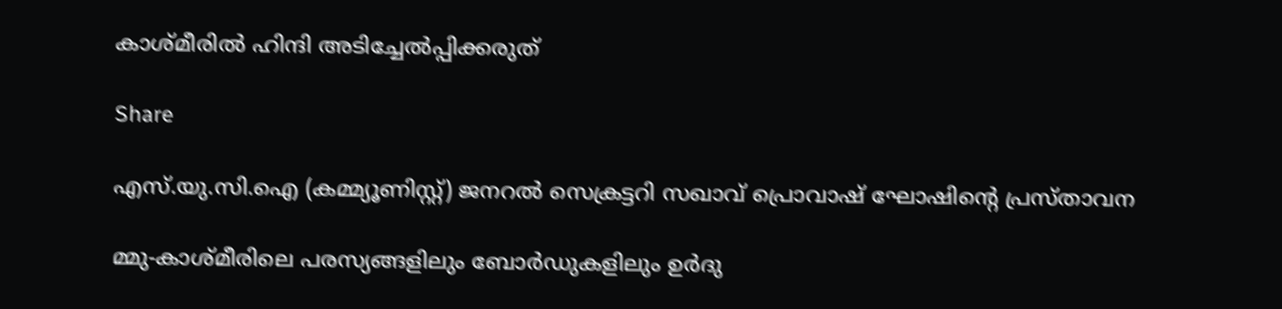കാശ്മീരിൽ ഹിന്ദി അടിച്ചേൽപ്പിക്കരുത്

Share

എസ്‌.യു.സി.ഐ (കമ്മ്യൂണിസ്റ്റ്) ജനറൽ സെക്രട്ടറി സഖാവ് പ്രൊവാഷ് ഘോഷിന്റെ പ്രസ്താവന

മ്മു-കാശ്‌മീരിലെ പരസ്യങ്ങളിലും ബോർഡുകളിലും ഉർദു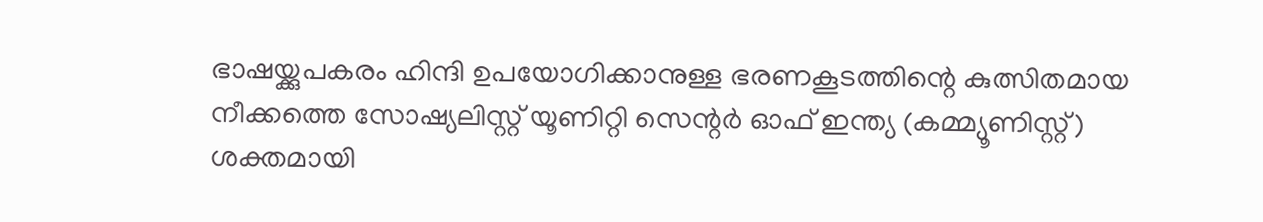ഭാഷയ്ക്കുപകരം ഹിന്ദി ഉപയോഗിക്കാനുള്ള ഭരണകൂടത്തിന്റെ കുത്സിതമായ നീക്കത്തെ സോഷ്യലിസ്റ്റ് യൂണിറ്റി സെന്റർ ഓഫ് ഇന്ത്യ (കമ്മ്യൂണിസ്റ്റ്) ശക്തമായി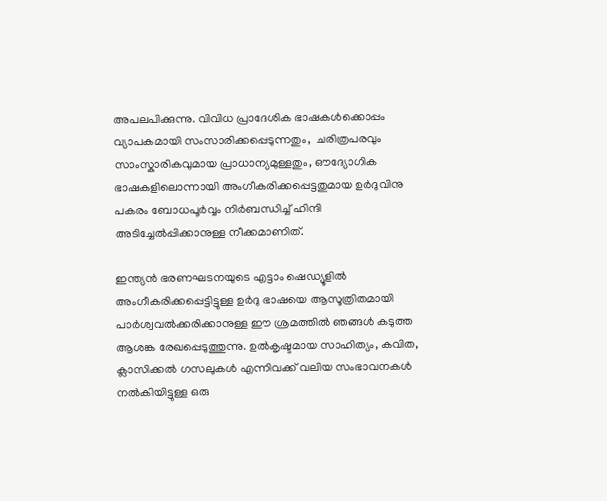അപലപിക്കുന്നു. വിവിധ പ്രാദേശിക ഭാഷകൾക്കൊപ്പം വ്യാപകമായി സംസാരിക്കപ്പെടുന്നതും,  ചരിത്രപരവും സാംസ്കാരികവുമായ പ്രാധാന്യമുള്ളതും, ഔദ്യോഗിക ഭാഷകളിലൊന്നായി അംഗീകരിക്കപ്പെട്ടതുമായ ഉർദുവിനു പകരം ബോധപൂർവ്വം നിർബന്ധിച്ച് ഹിന്ദി അടിച്ചേൽപ്പിക്കാനുള്ള നീക്കമാണിത്.

ഇന്ത്യൻ ഭരണഘടനയുടെ എട്ടാം ഷെഡ്യൂളിൽ അംഗീകരിക്കപ്പെട്ടിട്ടുള്ള ഉർദു ഭാഷയെ ആസൂത്രിതമായി പാർശ്വവൽക്കരിക്കാനുള്ള ഈ ശ്രമത്തിൽ ഞങ്ങൾ കടുത്ത ആശങ്ക രേഖപ്പെടുത്തുന്നു. ഉൽകൃഷ്ടമായ സാഹിത്യം, കവിത, ക്ലാസിക്കൽ ഗസലുകൾ എന്നിവക്ക് വലിയ സംഭാവനകൾ നൽകിയിട്ടുള്ള ഒരു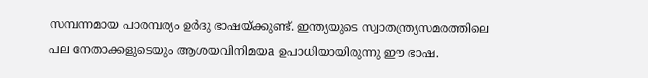സമ്പന്നമായ പാരമ്പര്യം ഉർദു ഭാഷയ്ക്കുണ്ട്. ഇന്ത്യയുടെ സ്വാതന്ത്ര്യസമരത്തിലെ പല നേതാക്കളുടെയും ആശയവിനിമയa ഉപാധിയായിരുന്നു ഈ ഭാഷ.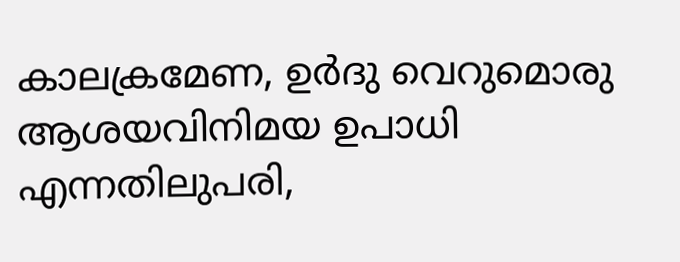കാലക്രമേണ, ഉർദു വെറുമൊരു ആശയവിനിമയ ഉപാധി എന്നതിലുപരി,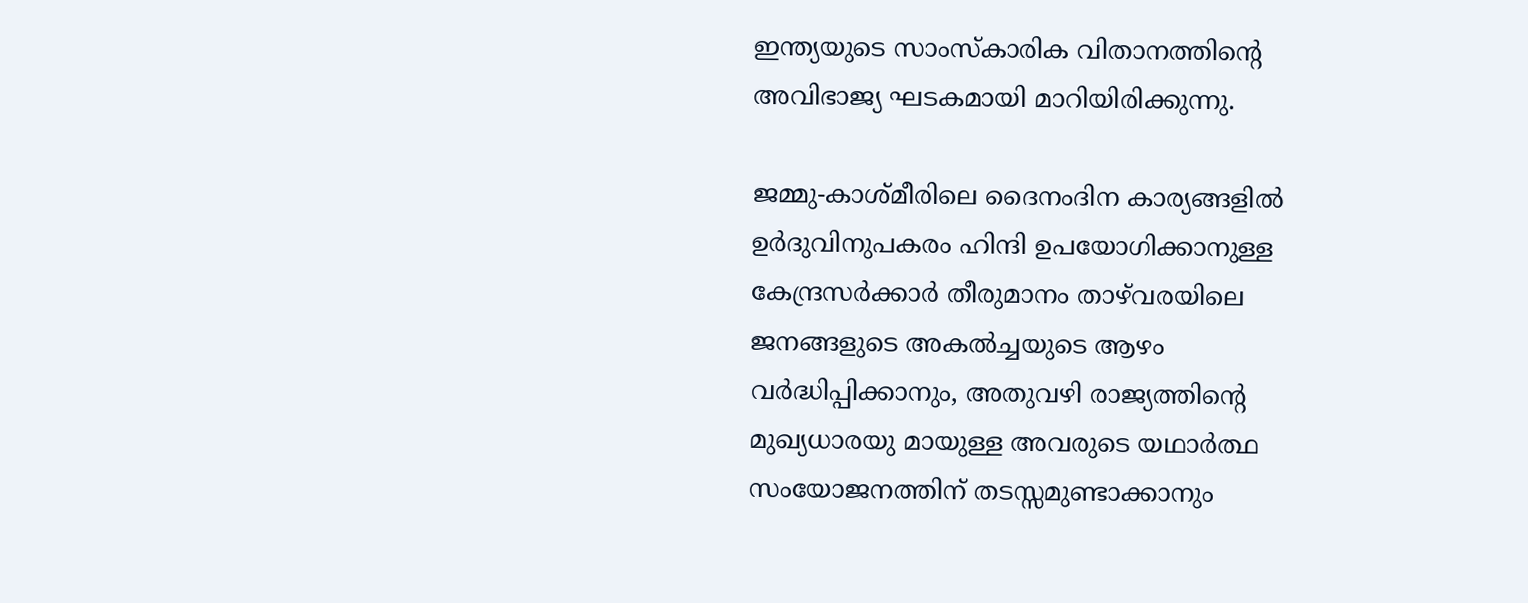ഇന്ത്യയുടെ സാംസ്കാരിക വിതാനത്തിന്റെ അവിഭാജ്യ ഘടകമായി മാറിയിരിക്കുന്നു.

ജമ്മു-കാശ്മീരിലെ ദൈനംദിന കാര്യങ്ങളിൽ ഉർദുവിനുപകരം ഹിന്ദി ഉപയോഗിക്കാനുള്ള കേന്ദ്രസർക്കാർ തീരുമാനം താഴ്‌വരയിലെ ജനങ്ങളുടെ അകൽച്ചയുടെ ആഴം വർദ്ധിപ്പിക്കാനും, അതുവഴി രാജ്യത്തിന്റെ മുഖ്യധാരയു മായുള്ള അവരുടെ യഥാർത്ഥ സംയോജനത്തിന് തടസ്സമുണ്ടാക്കാനും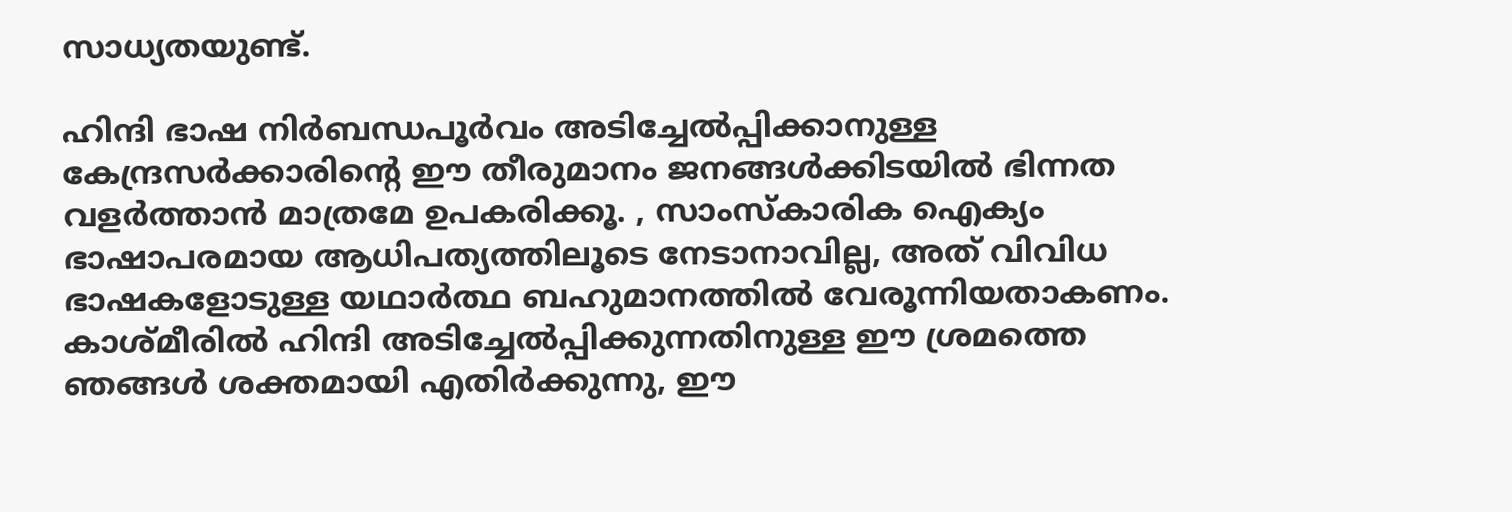സാധ്യതയുണ്ട്.

ഹിന്ദി ഭാഷ നിർബന്ധപൂർവം അടിച്ചേൽപ്പിക്കാനുള്ള കേന്ദ്രസർക്കാരിന്റെ ഈ തീരുമാനം ജനങ്ങൾക്കിടയിൽ ഭിന്നത വളർത്താൻ മാത്രമേ ഉപകരിക്കൂ. , സാംസ്കാരിക ഐക്യം ഭാഷാപരമായ ആധിപത്യത്തിലൂടെ നേടാനാവില്ല, അത് വിവിധ ഭാഷകളോടുള്ള യഥാർത്ഥ ബഹുമാനത്തിൽ വേരൂന്നിയതാകണം. കാശ്മീരിൽ ഹിന്ദി അടിച്ചേൽപ്പിക്കുന്നതിനുള്ള ഈ ശ്രമത്തെ ഞങ്ങൾ ശക്തമായി എതിർക്കുന്നു, ഈ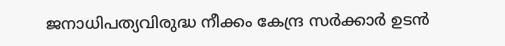ജനാധിപത്യവിരുദ്ധ നീക്കം കേന്ദ്ര സർക്കാർ ഉടൻ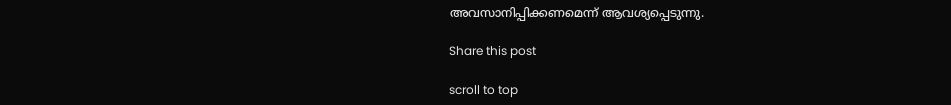അവസാനിപ്പിക്കണമെന്ന് ആവശ്യപ്പെടുന്നു.

Share this post

scroll to top